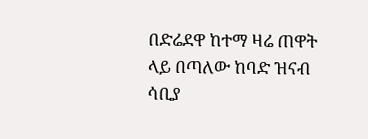በድሬደዋ ከተማ ዛሬ ጠዋት ላይ በጣለው ከባድ ዝናብ ሳቢያ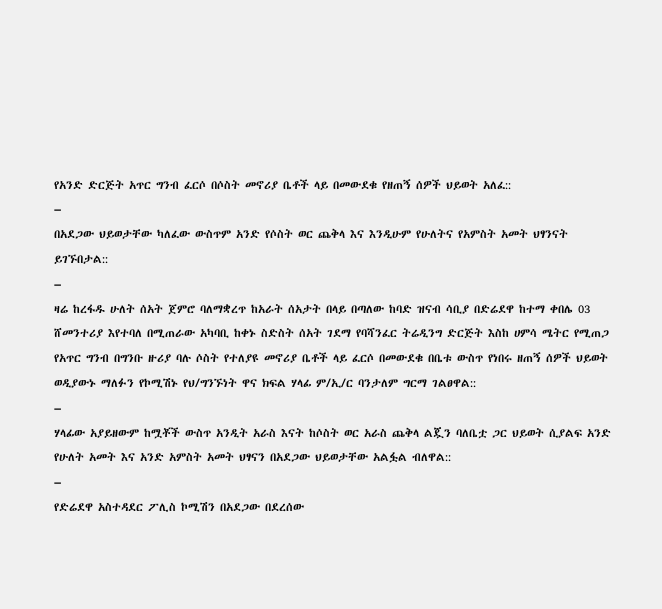የአንድ ድርጅት አጥር ግንብ ፈርሶ በሶስት መኖሪያ ቤቶች ላይ በመውደቁ የዘጠኝ ሰዎች ህይወት አለፈ::
–
በአደጋው ህይወታቸው ካለፈው ውስጥም አንድ የሶስት ወር ጨቅላ እና እንዲሁም የሁለትና የአምስት አመት ህፃንናት ይገኙበታል::
–
ዛሬ ከረፋዱ ሁለት ሰአት ጀምሮ ባለማቋረጥ ከአራት ሰአታት በላይ በጣለው ከባድ ዝናብ ሳቢያ በድሬደዋ ከተማ ቀበሌ 03 ሸመንተሪያ እየተባለ በሚጠራው አካባቢ ከቀኑ ስድስት ሰአት ገደማ የባሻንፈር ትሬዲንግ ድርጅት እስከ ሀምሳ ሜትር የሚጠጋ የአጥር ግንብ በግንቡ ዙሪያ ባሉ ሶስት የተለያዩ መኖሪያ ቤቶች ላይ ፈርሶ በመውደቁ በቤቱ ውስጥ የነበሩ ዘጠኝ ሰዎች ህይወት ወዲያውኑ ማለፉን የኮሚሽኑ የህ/ግንኙነት ዋና ክፍል ሃላፊ ም/ኢ/ር ባንታለም ግርማ ገልፀዋል::
–
ሃላፊው አያይዘውም ከሟቾች ውስጥ አንዲት አራስ እናት ከሶስት ወር አራስ ጨቅላ ልጇን ባለቤቷ ጋር ህይወት ሲያልፍ አንድ የሁለት አመት እና አንድ አምስት አመት ህፃናን በአደጋው ህይወታቸው አልፏል ብለዋል::
–
የድሬደዋ አስተዳደር ፖሊስ ኮሚሽን በአደጋው በደረሰው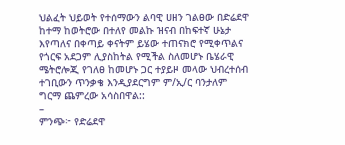ህልፈት ህይወት የተሰማውን ልባዊ ሀዘን ገልፀው በድሬደዋ ከተማ ከወትሮው በተለየ መልኩ ዝናብ በከፍተኛ ሁኔታ እየጣለና በቀጣይ ቀናትም ይሄው ተጠናክሮ የሚቀጥልና የጎርፍ አደጋም ሊያስከትል የሚችል ስለመሆኑ ቤሄራዊ ሜትሮሎጂ የገለፀ ከመሆኑ ጋር ተያይዞ መላው ህብረተሰብ ተገቢውን ጥንቃቄ እንዲያደርግም ም/ኢ/ር ባንታለም ግርማ ጨምረው አሳስበዋል::
–
ምንጭ፦ የድሬደዋ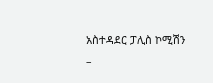አስተዳደር ፓሊስ ኮሚሽን
–